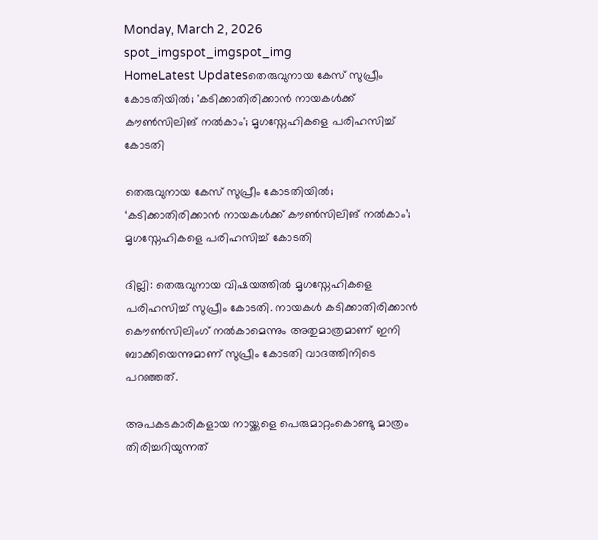Monday, March 2, 2026
spot_imgspot_imgspot_img
HomeLatest Updatesതെരുവുനായ കേസ് സുപ്രീം കോടതിയിൽ; 'കടിക്കാതിരിക്കാൻ നായകൾക്ക് കൗൺസിലിങ് നൽകാം'; മൃഗസ്നേഹികളെ പരിഹസിച്ച് കോടതി

തെരുവുനായ കേസ് സുപ്രീം കോടതിയിൽ; ‘കടിക്കാതിരിക്കാൻ നായകൾക്ക് കൗൺസിലിങ് നൽകാം’; മൃഗസ്നേഹികളെ പരിഹസിച്ച് കോടതി

ദില്ലി: തെരുവുനായ വിഷയത്തിൽ മൃഗസ്നേഹികളെ പരിഹസിച്ച് സുപ്രീം കോടതി. നായകള്‍ കടിക്കാതിരിക്കാൻ കൌണ്‍സിലിംഗ് നൽകാമെന്നും അതുമാത്രമാണ് ഇനി ബാക്കിയെന്നുമാണ് സുപ്രീം കോടതി വാദത്തിനിടെ പറഞ്ഞത്.

അപകടകാരികളായ നായ്ക്കളെ പെരുമാറ്റംകൊണ്ടു മാത്രം തിരിച്ചറിയുന്നത്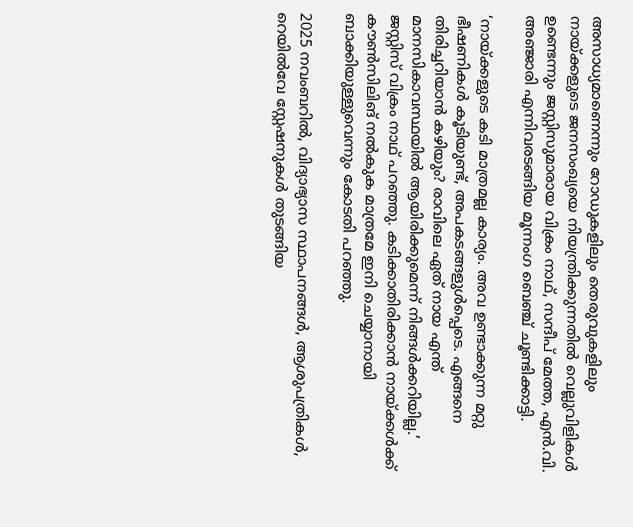അസാധ്യമാണെന്നും റോഡുകളിലും തെരുവുകളിലും നായ്ക്കളുടെ ജനസംഖ്യയെ നിയന്ത്രിക്കുന്നതിൽ വെല്ലുവിളികൾ ഉണ്ടെന്നും ജസ്റ്റിസുമാരായ വിക്രം നാഥ്, സന്ദീപ് മേത്ത, എൻ.വി. അഞ്ജാരി എന്നിവരടങ്ങിയ മൂന്നംഗ ബെഞ്ച് ചൂണ്ടിക്കാട്ടി.

‘നായ്ക്കളുടെ കടി മാത്രമല്ല കാര്യം. അവ ഉണ്ടാക്കുന്ന മറ്റു ഭീഷണികൾ കൂടിയുണ്ട്, അപകടങ്ങളുൾപ്പെടെ. എങ്ങനെ തിരിച്ചറിയാൻ കഴിയും? രാവിലെ ഏത് നായ എന്ത് മാനസികാവസ്ഥയിൽ ആയിരിക്കുമെന്ന് നിങ്ങൾക്കറിയില്ല.’ ജസ്റ്റിസ് വിക്രം നാഥ് പറഞ്ഞു. കടിക്കാതിരിക്കാൻ നായ്ക്കൾക്ക് കൗൺസിലിങ് നൽകുക മാത്രമേ ഇനി ചെയ്യാനായി ബാക്കിയുള്ളുവെന്നും കോടതി പറഞ്ഞു.

2025 നവംബറിൽ, വിദ്യാഭ്യാസ സ്ഥാപനങ്ങൾ, ആശുപത്രികൾ, റെയിൽവേ സ്റ്റേഷനുകൾ തുടങ്ങിയ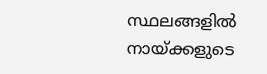സ്ഥലങ്ങളിൽ നായ്ക്കളുടെ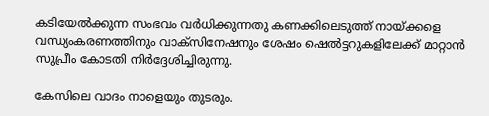കടിയേൽക്കുന്ന സംഭവം വർധിക്കുന്നതു കണക്കിലെടുത്ത് നായ്ക്കളെ വന്ധ്യംകരണത്തിനും വാക്‌സിനേഷനും ശേഷം ഷെൽട്ടറുകളിലേക്ക് മാറ്റാൻ സുപ്രീം കോടതി നിർദ്ദേശിച്ചിരുന്നു.

കേസിലെ വാദം നാളെയും തുടരും.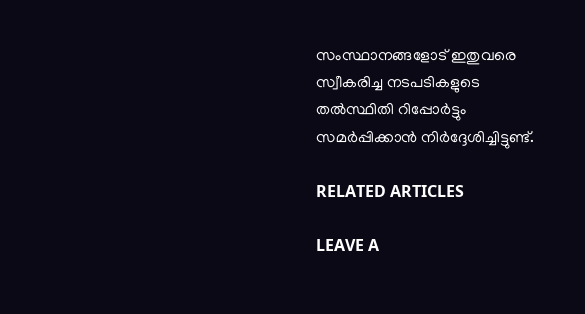സംസ്ഥാനങ്ങളോട് ഇതുവരെ സ്വീകരിച്ച നടപടികളുടെ തൽസ്ഥിതി റിപ്പോർട്ടും സമർപ്പിക്കാൻ നിർദ്ദേശിച്ചിട്ടുണ്ട്.

RELATED ARTICLES

LEAVE A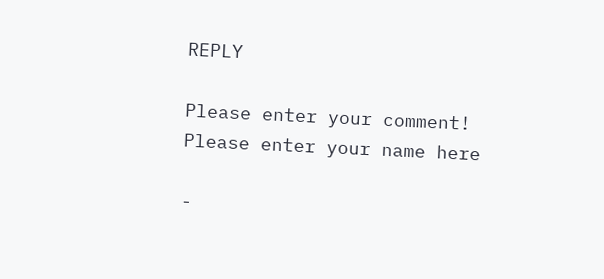REPLY

Please enter your comment!
Please enter your name here

-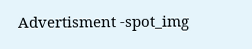Advertisment -spot_img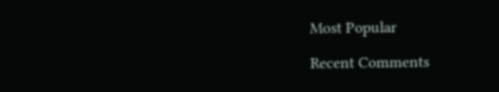Most Popular

Recent Comments